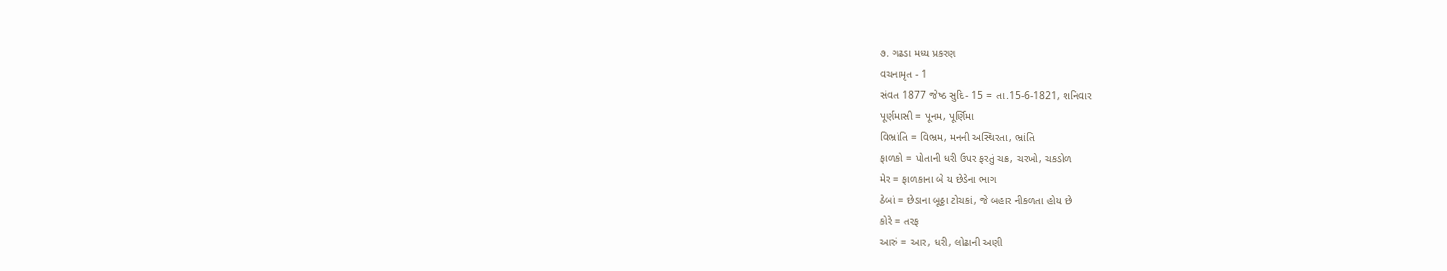૭. ગઢડા મધ્ય પ્રકરણ
વચનામૃત - 1
સંવત 1877 જેષ્ઠ સુદિ- 15 = તા.15-6-1821, શનિવાર
પૂર્ણમાસી = પૂનમ, પૂર્ણિમા
વિભ્રાંતિ = વિભ્રમ, મનની અસ્થિરતા, ભ્રાંતિ
ફાળકો = પોતાની ધરી ઉપર ફરતું ચક્ર, ચરખો, ચકડોળ
મેર = ફાળકાના બે ય છેડેના ભાગ
ઠેબાં = છેડાના બૂઠ્ઠા ટોચકાં, જે બહાર નીકળતા હોય છે
કોરે = તરફ
આરું = આર, ધરી, લોઢાની અણી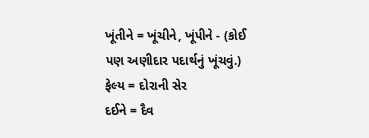ખૂંતીને = ખૂંચીને, ખૂંપીને - (કોઈ પણ અણીદાર પદાર્થનું ખૂંચવું.)
ફેલ્ય = દોરાની સેર
દઈને = દૈવ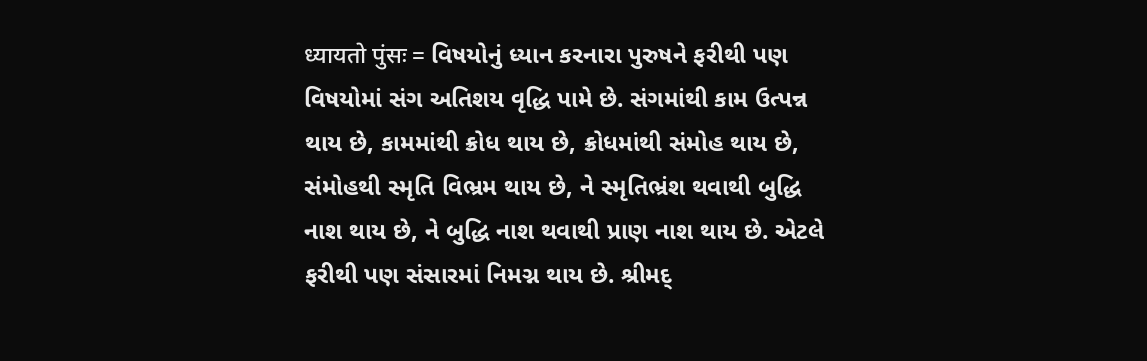ध्यायतो पुंसः = વિષયોનું ધ્યાન કરનારા પુરુષને ફરીથી પણ વિષયોમાં સંગ અતિશય વૃદ્ધિ પામે છે. સંગમાંથી કામ ઉત્પન્ન થાય છે, કામમાંથી ક્રોધ થાય છે, ક્રોધમાંથી સંમોહ થાય છે, સંમોહથી સ્મૃતિ વિભ્રમ થાય છે, ને સ્મૃતિભ્રંશ થવાથી બુદ્ધિ નાશ થાય છે, ને બુદ્ધિ નાશ થવાથી પ્રાણ નાશ થાય છે. એટલે ફરીથી પણ સંસારમાં નિમગ્ન થાય છે. શ્રીમદ્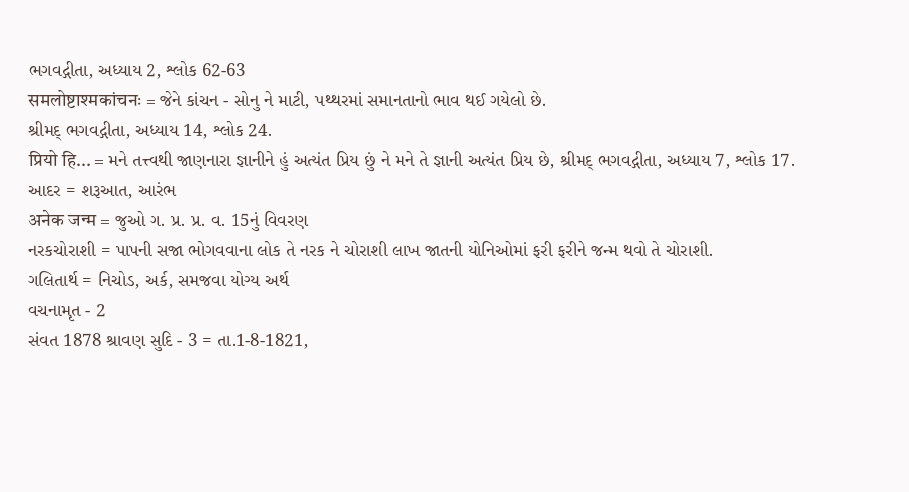ભગવદ્ગીતા, અધ્યાય 2, શ્લોક 62-63
समलोष्टाश्मकांचनः = જેને કાંચન - સોનુ ને માટી, પથ્થરમાં સમાનતાનો ભાવ થઈ ગયેલો છે.
શ્રીમદ્ ભગવદ્ગીતા, અધ્યાય 14, શ્લોક 24.
प्रियो हि... = મને તત્ત્વથી જાણનારા જ્ઞાનીને હું અત્યંત પ્રિય છું ને મને તે જ્ઞાની અત્યંત પ્રિય છે, શ્રીમદ્ ભગવદ્ગીતા, અધ્યાય 7, શ્લોક 17.
આદર = શરૂઆત, આરંભ
अनेक जन्म = જુઓ ગ. પ્ર. પ્ર. વ. 15નું વિવરણ
નરકચોરાશી = પાપની સજા ભોગવવાના લોક તે નરક ને ચોરાશી લાખ જાતની યોનિઓમાં ફરી ફરીને જન્મ થવો તે ચોરાશી.
ગલિતાર્થ = નિચોડ, અર્ક, સમજવા યોગ્ય અર્થ
વચનામૃત - 2
સંવત 1878 શ્રાવણ સુદિ - 3 = તા.1-8-1821,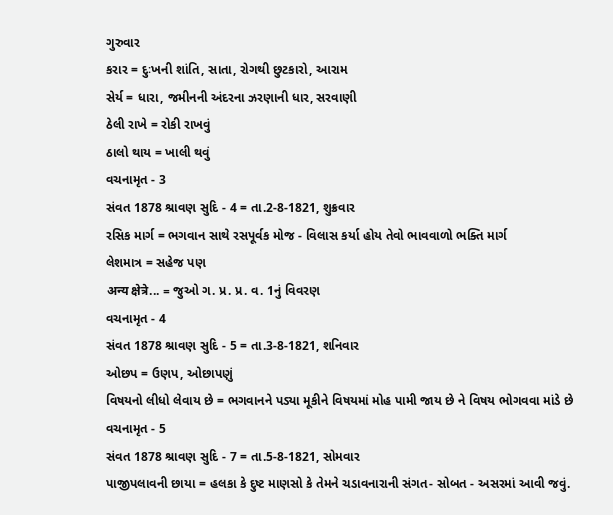ગુરુવાર
કરાર = દુઃખની શાંતિ, સાતા, રોગથી છુટકારો, આરામ
સેર્ય = ધારા, જમીનની અંદરના ઝરણાની ધાર, સરવાણી
ઠેલી રાખે = રોકી રાખવું
ઠાલો થાય = ખાલી થવું
વચનામૃત - 3
સંવત 1878 શ્રાવણ સુદિ - 4 = તા.2-8-1821, શુક્રવાર
રસિક માર્ગ = ભગવાન સાથે રસપૂર્વક મોજ - વિલાસ કર્યા હોય તેવો ભાવવાળો ભક્તિ માર્ગ
લેશમાત્ર = સહેજ પણ
अन्य क्षेत्रे... = જુઓ ગ. પ્ર. પ્ર. વ. 1નું વિવરણ
વચનામૃત - 4
સંવત 1878 શ્રાવણ સુદિ - 5 = તા.3-8-1821, શનિવાર
ઓછપ = ઉણપ, ઓછાપણું
વિષયનો લીધો લેવાય છે = ભગવાનને પડ્યા મૂકીને વિષયમાં મોહ પામી જાય છે ને વિષય ભોગવવા માંડે છે
વચનામૃત - 5
સંવત 1878 શ્રાવણ સુદિ - 7 = તા.5-8-1821, સોમવાર
પાજીપલાવની છાયા = હલકા કે દુષ્ટ માણસો કે તેમને ચડાવનારાની સંગત- સોબત - અસરમાં આવી જવું.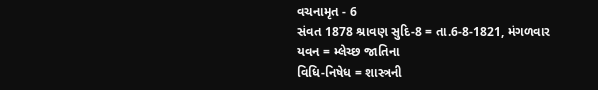વચનામૃત - 6
સંવત 1878 શ્રાવણ સુદિ-8 = તા.6-8-1821, મંગળવાર
યવન = મ્લેચ્છ જાતિના
વિધિ-નિષેધ = શાસ્ત્રની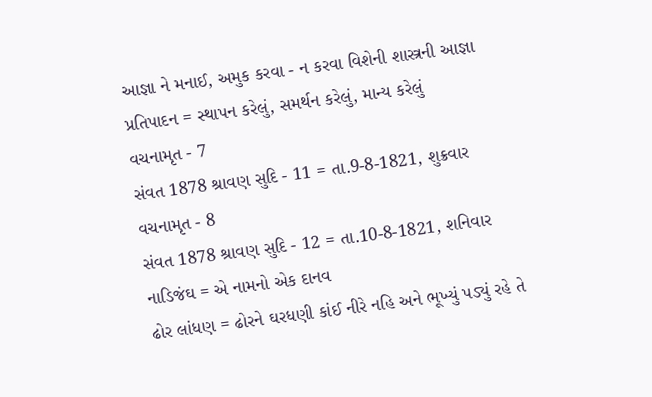આજ્ઞા ને મનાઈ, અમુક કરવા - ન કરવા વિશેની શાસ્ત્રની આજ્ઞા
પ્રતિપાદન = સ્થાપન કરેલું, સમર્થન કરેલું, માન્ય કરેલું
વચનામૃત - 7
સંવત 1878 શ્રાવણ સુદિ - 11 = તા.9-8-1821, શુક્રવાર
વચનામૃત - 8
સંવત 1878 શ્રાવણ સુદિ - 12 = તા.10-8-1821, શનિવાર
નાડિજંઘ = એ નામનો એક દાનવ
ઢોર લાંધણ = ઢોરને ઘરધણી કાંઈ નીરે નહિ અને ભૂખ્યું પડ્યું રહે તે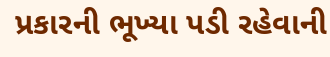પ્રકારની ભૂખ્યા પડી રહેવાની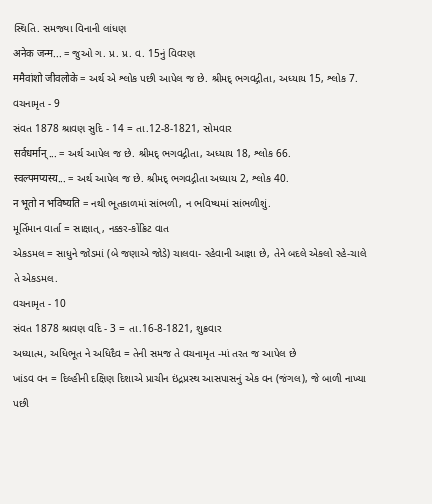સ્થિતિ. સમજ્યા વિનાની લાંધણ
अनेक जन्म... = જુઓ ગ. પ્ર. પ્ર. વ. 15નું વિવરણ
ममैवांशो जीवलोके = અર્થ એ શ્લોક પછી આપેલ જ છે. શ્રીમદ્ ભગવદ્ગીતા, અધ્યાય 15, શ્લોક 7.
વચનામૃત - 9
સંવત 1878 શ્રાવણ સુદિ - 14 = તા.12-8-1821, સોમવાર
सर्वधर्मान्... = અર્થ આપેલ જ છે. શ્રીમદ્ ભગવદ્ગીતા, અધ્યાય 18, શ્લોક 66.
स्वल्पमप्यस्य... = અર્થ આપેલ જ છે. શ્રીમદ્ ભગવદ્ગીતા અધ્યાય 2, શ્લોક 40.
न भूतो न भविष्यति = નથી ભૂતકાળમાં સાંભળી, ન ભવિષ્યમાં સાંભળીશું.
મૂર્તિમાન વાર્તા = સાક્ષાત્, નક્કર-કોંક્રિટ વાત
એકડમલ = સાધુને જોડમાં (બે જણાએ જોડે) ચાલવા- રહેવાની આજ્ઞા છે, તેને બદલે એકલો રહે-ચાલે તે એકડમલ.
વચનામૃત - 10
સંવત 1878 શ્રાવણ વદિ - 3 = તા.16-8-1821, શુક્રવાર
અધ્યાત્મ, અધિભૂત ને અધિદૈવ = તેની સમજ તે વચનામૃત -માં તરત જ આપેલ છે
ખાંડવ વન = દિલ્હીની દક્ષિણ દિશાએ પ્રાચીન ઇંદ્રપ્રસ્થ આસપાસનું એક વન (જંગલ), જે બાળી નાખ્યા પછી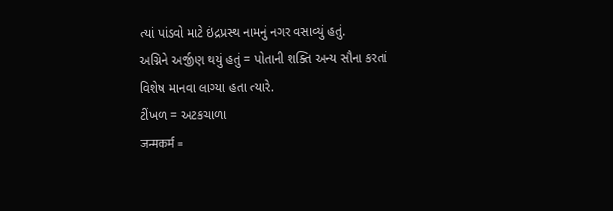ત્યાં પાંડવો માટે ઇંદ્રપ્રસ્થ નામનું નગર વસાવ્યું હતું.
અગ્નિને અર્જીણ થયું હતું = પોતાની શક્તિ અન્ય સૌના કરતાં વિશેષ માનવા લાગ્યા હતા ત્યારે.
ટીંખળ = અટકચાળા
जन्मकर्म =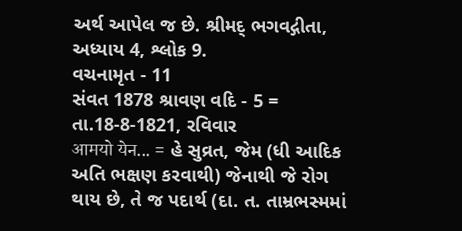અર્થ આપેલ જ છે. શ્રીમદ્ ભગવદ્ગીતા, અધ્યાય 4, શ્લોક 9.
વચનામૃત - 11
સંવત 1878 શ્રાવણ વદિ - 5 = તા.18-8-1821, રવિવાર
आमयो येन... = હે સુવ્રત, જેમ (ધી આદિક અતિ ભક્ષણ કરવાથી) જેનાથી જે રોગ થાય છે, તે જ પદાર્થ (દા. ત. તામ્રભસ્મમાં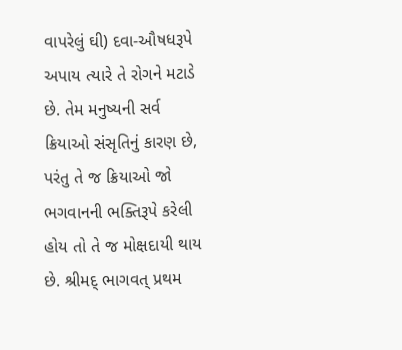વાપરેલું ઘી) દવા-ઔષધરૂપે અપાય ત્યારે તે રોગને મટાડે છે. તેમ મનુષ્યની સર્વ ક્રિયાઓ સંસૃતિનું કારણ છે, પરંતુ તે જ ક્રિયાઓ જો ભગવાનની ભક્તિરૂપે કરેલી હોય તો તે જ મોક્ષદાયી થાય છે. શ્રીમદ્ ભાગવત્ પ્રથમ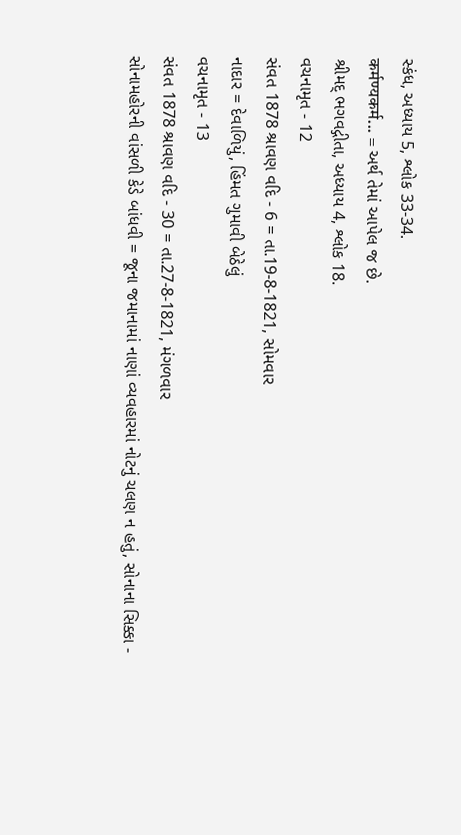સ્કંધ, અધ્યાય 5, શ્લોક 33-34.
कर्मण्यकर्म... = અર્થ તેમાં આપેલ જ છે.
શ્રીમદ્ ભગવદ્ગીતા, અધ્યાય 4, શ્લોક 18.
વચનામૃત - 12
સંવત 1878 શ્રાવણ વદિ - 6 = તા.19-8-1821, સોમવાર
નાદાર = દેવાળિયું, હિંમત ગુમાવી બેઠેલું
વચનામૃત - 13
સંવત 1878 શ્રાવણ વદિ - 30 = તા.27-8-1821, મંગળવાર
સોનામહોરની વાંસળી કેડે બાંધવી = જૂના જમાનામાં નાણાં વ્યવહારમાં નોટનું ચલણ ન હતું, સોનાના સિક્કા -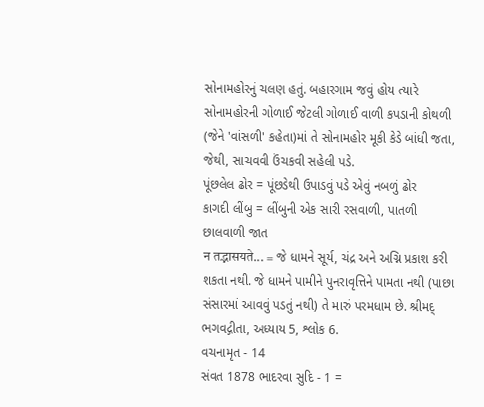સોનામહોરનું ચલણ હતું. બહારગામ જવું હોય ત્યારે સોનામહોરની ગોળાઈ જેટલી ગોળાઈ વાળી કપડાની કોથળી (જેને 'વાંસળી' કહેતા)માં તે સોનામહોર મૂકી કેડે બાંધી જતા, જેથી, સાચવવી ઉંચકવી સહેલી પડે.
પૂંછલેલ ઢોર = પૂંછડેથી ઉપાડવું પડે એવું નબળું ઢોર
કાગદી લીંબુ = લીંબુની એક સારી રસવાળી, પાતળી છાલવાળી જાત
न तद्भासयते... = જે ધામને સૂર્ય, ચંદ્ર અને અગ્નિ પ્રકાશ કરી શકતા નથી. જે ધામને પામીને પુનરાવૃત્તિને પામતા નથી (પાછા સંસારમાં આવવું પડતું નથી) તે મારું પરમધામ છે. શ્રીમદ્ ભગવદ્ગીતા, અધ્યાય 5, શ્લોક 6.
વચનામૃત - 14
સંવત 1878 ભાદરવા સુદિ - 1 =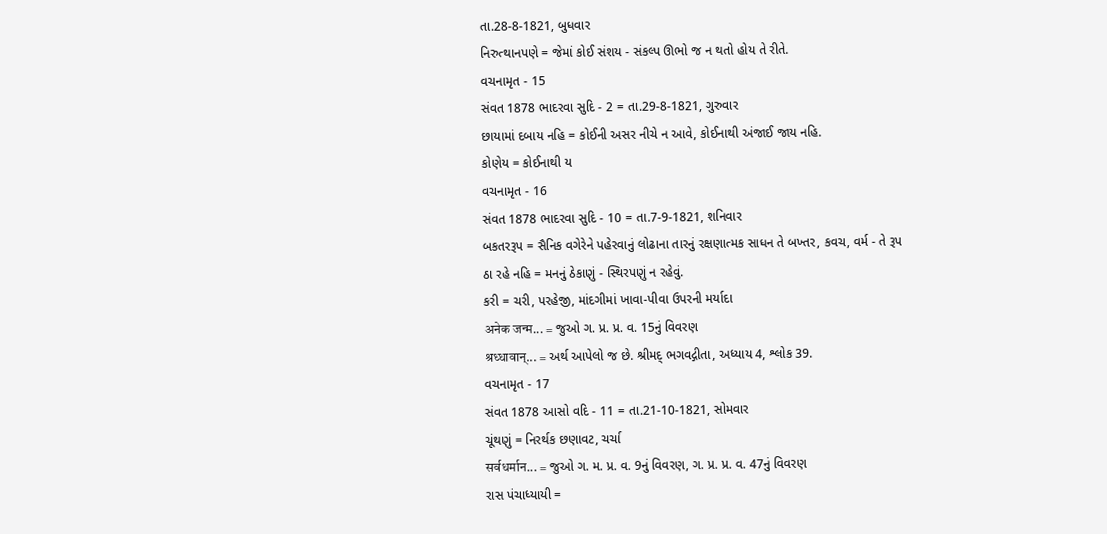તા.28-8-1821, બુધવાર
નિરુત્થાનપણે = જેમાં કોઈ સંશય - સંકલ્પ ઊભો જ ન થતો હોય તે રીતે.
વચનામૃત - 15
સંવત 1878 ભાદરવા સુદિ - 2 = તા.29-8-1821, ગુરુવાર
છાયામાં દબાય નહિ = કોઈની અસર નીચે ન આવે, કોઈનાથી અંજાઈ જાય નહિ.
કોણેય = કોઈનાથી ય
વચનામૃત - 16
સંવત 1878 ભાદરવા સુદિ - 10 = તા.7-9-1821, શનિવાર
બકતરરૂપ = સૈનિક વગેરેને પહેરવાનું લોઢાના તારનું રક્ષણાત્મક સાધન તે બખ્તર, કવચ, વર્મ - તે રૂપ
ઠા રહે નહિ = મનનું ઠેકાણું - સ્થિરપણું ન રહેવું.
કરી = ચરી, પરહેજી, માંદગીમાં ખાવા-પીવા ઉપરની મર્યાદા
अनेक जन्म... = જુઓ ગ. પ્ર. પ્ર. વ. 15નું વિવરણ
श्रध्धावान्... = અર્થ આપેલો જ છે. શ્રીમદ્ ભગવદ્ગીતા, અધ્યાય 4, શ્લોક 39.
વચનામૃત - 17
સંવત 1878 આસો વદિ - 11 = તા.21-10-1821, સોમવાર
ચૂંથણું = નિરર્થક છણાવટ, ચર્ચા
सर्वधर्मान... = જુઓ ગ. મ. પ્ર. વ. 9નું વિવરણ, ગ. પ્ર. પ્ર. વ. 47નું વિવરણ
રાસ પંચાધ્યાયી =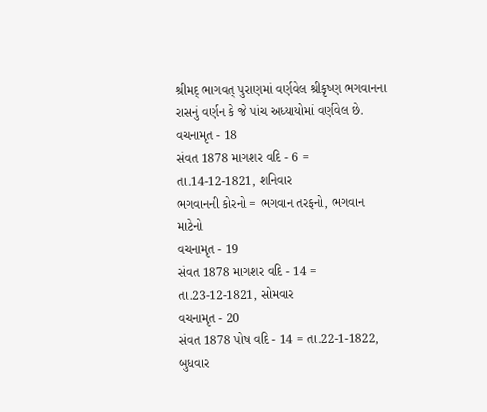શ્રીમદ્ ભાગવત્ પુરાણમાં વર્ણવેલ શ્રીકૃષ્ણ ભગવાનના રાસનું વર્ણન કે જે પાંચ અધ્યાયોમાં વર્ણવેલ છે.
વચનામૃત - 18
સંવત 1878 માગશર વદિ - 6 = તા.14-12-1821, શનિવાર
ભગવાનની કોરનો = ભગવાન તરફનો, ભગવાન માટેનો
વચનામૃત - 19
સંવત 1878 માગશર વદિ - 14 = તા.23-12-1821, સોમવાર
વચનામૃત - 20
સંવત 1878 પોષ વદિ - 14 = તા.22-1-1822, બુધવાર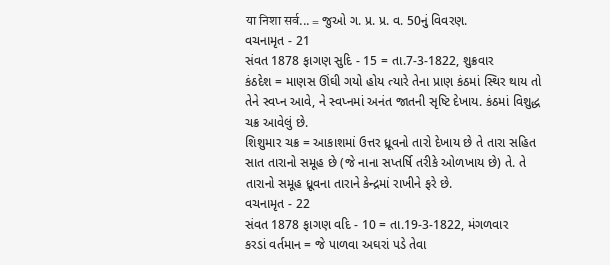या निशा सर्व... = જુઓ ગ. પ્ર. પ્ર. વ. 50નું વિવરણ.
વચનામૃત - 21
સંવત 1878 ફાગણ સુદિ - 15 = તા.7-3-1822, શુક્રવાર
કંઠદેશ = માણસ ઊંઘી ગયો હોય ત્યારે તેના પ્રાણ કંઠમાં સ્થિર થાય તો તેને સ્વપ્ન આવે, ને સ્વપ્નમાં અનંત જાતની સૃષ્ટિ દેખાય. કંઠમાં વિશુદ્ધ ચક્ર આવેલું છે.
શિશુમાર ચક્ર = આકાશમાં ઉત્તર ધ્રૂવનો તારો દેખાય છે તે તારા સહિત સાત તારાનો સમૂહ છે (જે નાના સપ્તર્ષિ તરીકે ઓળખાય છે) તે. તે તારાનો સમૂહ ધ્રૂવના તારાને કેન્દ્રમાં રાખીને ફરે છે.
વચનામૃત - 22
સંવત 1878 ફાગણ વદિ - 10 = તા.19-3-1822, મંગળવાર
કરડાં વર્તમાન = જે પાળવા અઘરાં પડે તેવા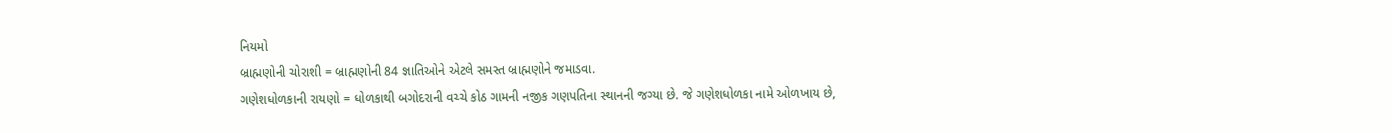નિયમો
બ્રાહ્મણોની ચોરાશી = બ્રાહ્મણોની 84 જ્ઞાતિઓને એટલે સમસ્ત બ્રાહ્મણોને જમાડવા.
ગણેશધોળકાની રાયણો = ધોળકાથી બગોદરાની વચ્ચે કોઠ ગામની નજીક ગણપતિના સ્થાનની જગ્યા છે. જે ગણેશધોળકા નામે ઓળખાય છે,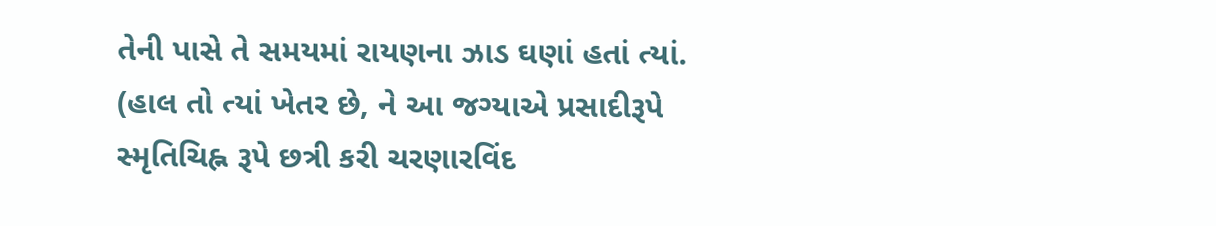તેની પાસે તે સમયમાં રાયણના ઝાડ ઘણાં હતાં ત્યાં. (હાલ તો ત્યાં ખેતર છે, ને આ જગ્યાએ પ્રસાદીરૂપે સ્મૃતિચિહ્ન રૂપે છત્રી કરી ચરણારવિંદ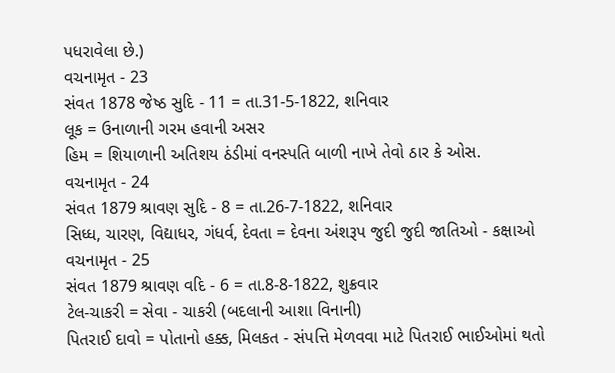પધરાવેલા છે.)
વચનામૃત - 23
સંવત 1878 જેષ્ઠ સુદિ - 11 = તા.31-5-1822, શનિવાર
લૂક = ઉનાળાની ગરમ હવાની અસર
હિમ = શિયાળાની અતિશય ઠંડીમાં વનસ્પતિ બાળી નાખે તેવો ઠાર કે ઓસ.
વચનામૃત - 24
સંવત 1879 શ્રાવણ સુદિ - 8 = તા.26-7-1822, શનિવાર
સિધ્ધ, ચારણ, વિદ્યાધર, ગંધર્વ, દેવતા = દેવના અંશરૂપ જુદી જુદી જાતિઓ - કક્ષાઓ
વચનામૃત - 25
સંવત 1879 શ્રાવણ વદિ - 6 = તા.8-8-1822, શુક્રવાર
ટેલ-ચાકરી = સેવા - ચાકરી (બદલાની આશા વિનાની)
પિતરાઈ દાવો = પોતાનો હક્ક, મિલકત - સંપત્તિ મેળવવા માટે પિતરાઈ ભાઈઓમાં થતો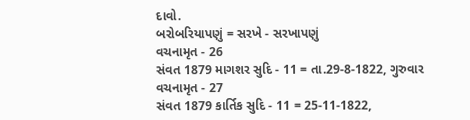દાવો.
બરોબરિયાપણું = સરખે - સરખાપણું
વચનામૃત - 26
સંવત 1879 માગશર સુદિ - 11 = તા.29-8-1822, ગુરુવાર
વચનામૃત - 27
સંવત 1879 કાર્તિક સુદિ - 11 = 25-11-1822,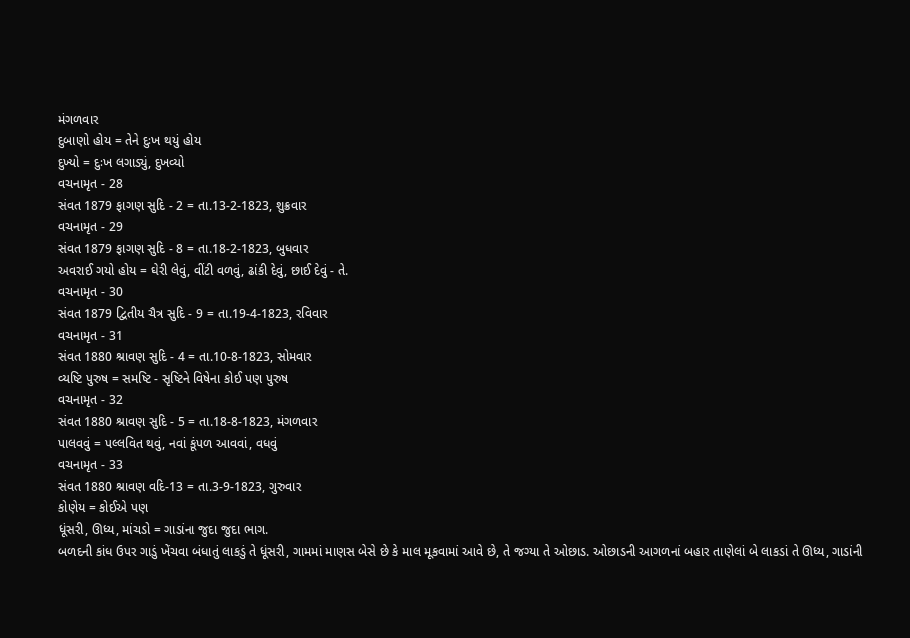મંગળવાર
દુબાણો હોય = તેને દુઃખ થયું હોય
દુખ્યો = દુઃખ લગાડ્યું, દુખવ્યો
વચનામૃત - 28
સંવત 1879 ફાગણ સુદિ - 2 = તા.13-2-1823, શુક્રવાર
વચનામૃત - 29
સંવત 1879 ફાગણ સુદિ - 8 = તા.18-2-1823, બુધવાર
અવરાઈ ગયો હોય = ઘેરી લેવું, વીંટી વળવું, ઢાંકી દેવું, છાઈ દેવું - તે.
વચનામૃત - 30
સંવત 1879 દ્વિતીય ચૈત્ર સુદિ - 9 = તા.19-4-1823, રવિવાર
વચનામૃત - 31
સંવત 1880 શ્રાવણ સુદિ - 4 = તા.10-8-1823, સોમવાર
વ્યષ્ટિ પુરુષ = સમષ્ટિ - સૃષ્ટિને વિષેના કોઈ પણ પુરુષ
વચનામૃત - 32
સંવત 1880 શ્રાવણ સુદિ - 5 = તા.18-8-1823, મંગળવાર
પાલવવું = પલ્લવિત થવું, નવાં કૂંપળ આવવાં, વધવું
વચનામૃત - 33
સંવત 1880 શ્રાવણ વદિ-13 = તા.3-9-1823, ગુરુવાર
કોણેય = કોઈએ પણ
ધૂંસરી, ઊધ્ય, માંચડો = ગાડાંના જુદા જુદા ભાગ.
બળદની કાંધ ઉપર ગાડું ખેંચવા બંધાતું લાકડું તે ધૂંસરી, ગામમાં માણસ બેસે છે કે માલ મૂકવામાં આવે છે, તે જગ્યા તે ઓછાડ. ઓછાડની આગળનાં બહાર તાણેલાં બે લાકડાં તે ઊધ્ય, ગાડાંની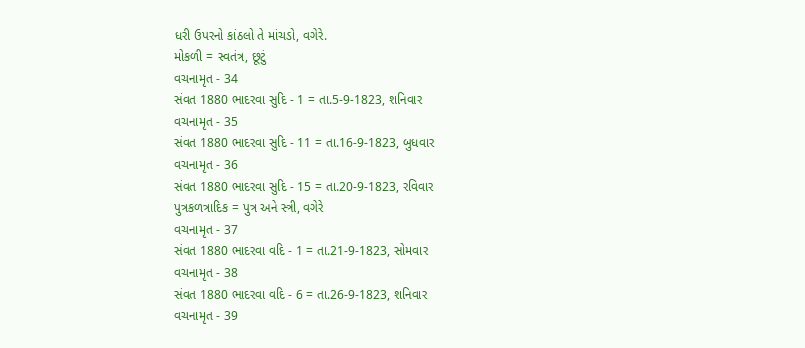ધરી ઉપરનો કાંઠલો તે માંચડો, વગેરે.
મોકળી = સ્વતંત્ર, છૂટું
વચનામૃત - 34
સંવત 1880 ભાદરવા સુદિ - 1 = તા.5-9-1823, શનિવાર
વચનામૃત - 35
સંવત 1880 ભાદરવા સુદિ - 11 = તા.16-9-1823, બુધવાર
વચનામૃત - 36
સંવત 1880 ભાદરવા સુદિ - 15 = તા.20-9-1823, રવિવાર
પુત્રકળત્રાદિક = પુત્ર અને સ્ત્રી, વગેરે
વચનામૃત - 37
સંવત 1880 ભાદરવા વદિ - 1 = તા.21-9-1823, સોમવાર
વચનામૃત - 38
સંવત 1880 ભાદરવા વદિ - 6 = તા.26-9-1823, શનિવાર
વચનામૃત - 39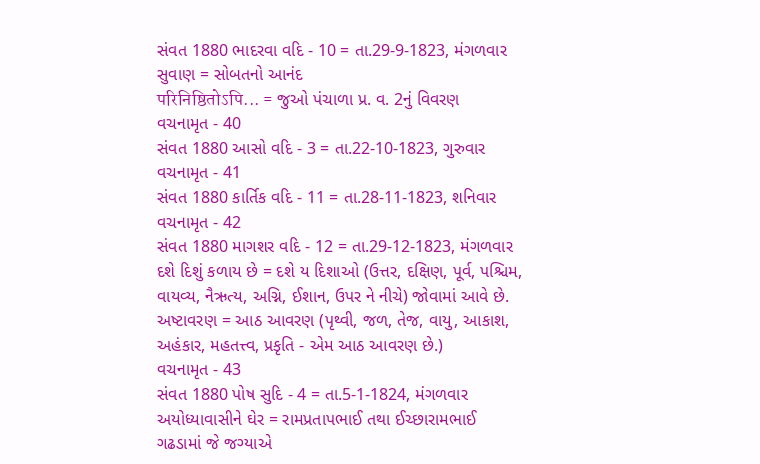સંવત 1880 ભાદરવા વદિ - 10 = તા.29-9-1823, મંગળવાર
સુવાણ = સોબતનો આનંદ
परिनिष्ठितोऽपि... = જુઓ પંચાળા પ્ર. વ. 2નું વિવરણ
વચનામૃત - 40
સંવત 1880 આસો વદિ - 3 = તા.22-10-1823, ગુરુવાર
વચનામૃત - 41
સંવત 1880 કાર્તિક વદિ - 11 = તા.28-11-1823, શનિવાર
વચનામૃત - 42
સંવત 1880 માગશર વદિ - 12 = તા.29-12-1823, મંગળવાર
દશે દિશું કળાય છે = દશે ય દિશાઓ (ઉત્તર, દક્ષિણ, પૂર્વ, પશ્ચિમ, વાયવ્ય, નૈઋત્ય, અગ્નિ, ઈશાન, ઉપર ને નીચે) જોવામાં આવે છે.
અષ્ટાવરણ = આઠ આવરણ (પૃથ્વી, જળ, તેજ, વાયુ, આકાશ, અહંકાર, મહતત્ત્વ, પ્રકૃતિ - એમ આઠ આવરણ છે.)
વચનામૃત - 43
સંવત 1880 પોષ સુદિ - 4 = તા.5-1-1824, મંગળવાર
અયોધ્યાવાસીને ઘેર = રામપ્રતાપભાઈ તથા ઈચ્છારામભાઈ ગઢડામાં જે જગ્યાએ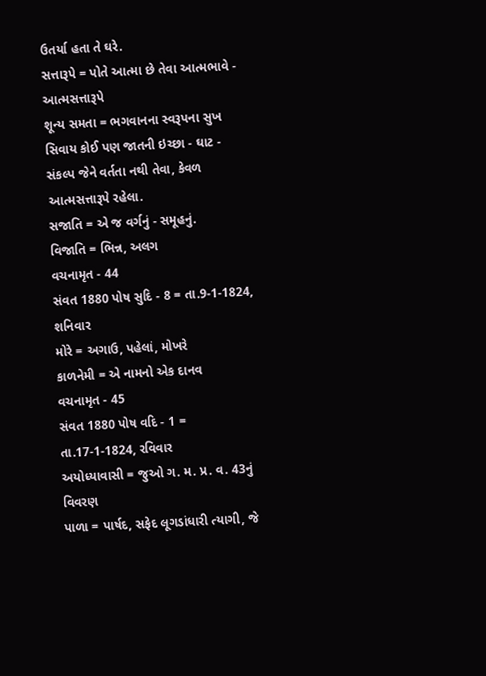ઉતર્યા હતા તે ઘરે.
સત્તારૂપે = પોતે આત્મા છે તેવા આત્મભાવે - આત્મસત્તારૂપે
શૂન્ય સમતા = ભગવાનના સ્વરૂપના સુખ સિવાય કોઈ પણ જાતની ઇચ્છા - ઘાટ - સંકલ્પ જેને વર્તતા નથી તેવા, કેવળ આત્મસત્તારૂપે રહેલા.
સજાતિ = એ જ વર્ગનું - સમૂહનું.
વિજાતિ = ભિન્ન, અલગ
વચનામૃત - 44
સંવત 1880 પોષ સુદિ - 8 = તા.9-1-1824, શનિવાર
મોરે = અગાઉ, પહેલાં, મોખરે
કાળનેમી = એ નામનો એક દાનવ
વચનામૃત - 45
સંવત 1880 પોષ વદિ - 1 = તા.17-1-1824, રવિવાર
અયોધ્યાવાસી = જુઓ ગ. મ. પ્ર. વ. 43નું વિવરણ
પાળા = પાર્ષદ, સફેદ લૂગડાંધારી ત્યાગી, જે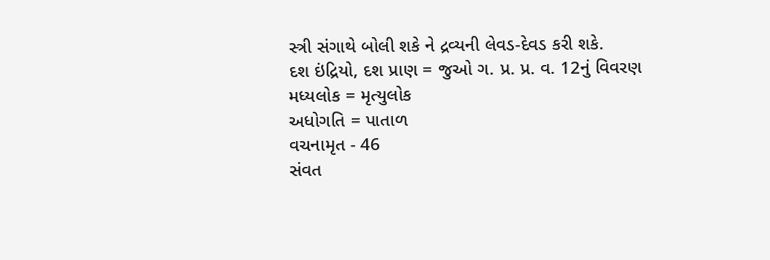સ્ત્રી સંગાથે બોલી શકે ને દ્રવ્યની લેવડ-દેવડ કરી શકે.
દશ ઇંદ્રિયો, દશ પ્રાણ = જુઓ ગ. પ્ર. પ્ર. વ. 12નું વિવરણ
મધ્યલોક = મૃત્યુલોક
અધોગતિ = પાતાળ
વચનામૃત - 46
સંવત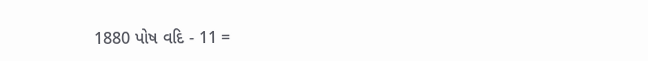1880 પોષ વદિ - 11 =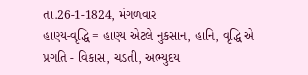તા.26-1-1824, મંગળવાર
હાણ્ય-વૃદ્ધિ = હાણ્ય એટલે નુકસાન, હાનિ, વૃદ્ધિ એ પ્રગતિ - વિકાસ, ચડતી, અભ્યુદય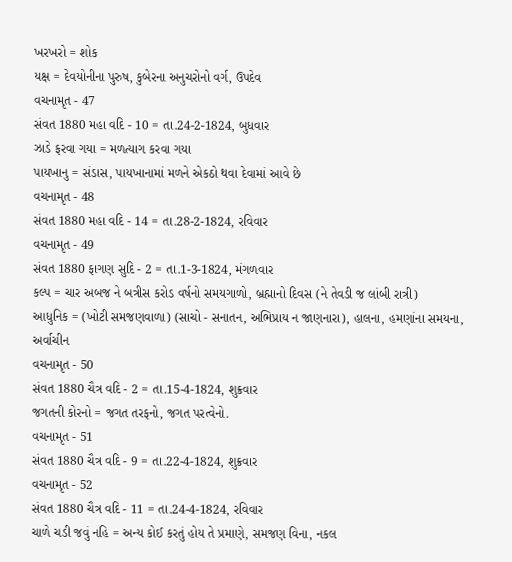ખરખરો = શોક
યક્ષ = દેવયોનીના પુરુષ, કુબેરના અનુચરોનો વર્ગ, ઉપદેવ
વચનામૃત - 47
સંવત 1880 મહા વદિ - 10 = તા.24-2-1824, બુધવાર
ઝાડે ફરવા ગયા = મળત્યાગ કરવા ગયા
પાયખાનુ = સંડાસ, પાયખાનામાં મળને એકઠો થવા દેવામાં આવે છે
વચનામૃત - 48
સંવત 1880 મહા વદિ - 14 = તા.28-2-1824, રવિવાર
વચનામૃત - 49
સંવત 1880 ફાગણ સુદિ - 2 = તા.1-3-1824, મંગળવાર
કલ્પ = ચાર અબજ ને બત્રીસ કરોડ વર્ષનો સમયગાળો, બ્રહ્માનો દિવસ (ને તેવડી જ લાંબી રાત્રી)
આધુનિક = (ખોટી સમજણવાળા) (સાચો - સનાતન, અભિપ્રાય ન જાણનારા), હાલના, હમણાંના સમયના, અર્વાચીન
વચનામૃત - 50
સંવત 1880 ચૈત્ર વદિ - 2 = તા.15-4-1824, શુક્રવાર
જગતની કોરનો = જગત તરફનો, જગત પરત્વેનો.
વચનામૃત - 51
સંવત 1880 ચૈત્ર વદિ - 9 = તા.22-4-1824, શુક્રવાર
વચનામૃત - 52
સંવત 1880 ચૈત્ર વદિ - 11 = તા.24-4-1824, રવિવાર
ચાળે ચડી જવું નહિ = અન્ય કોઈ કરતું હોય તે પ્રમાણે, સમજણ વિના, નકલ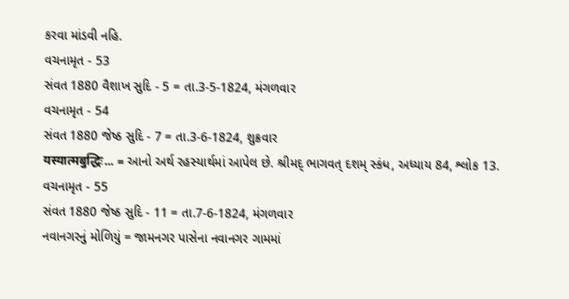કરવા માંડવી નહિ.
વચનામૃત - 53
સંવત 1880 વૈશાખ સુદિ - 5 = તા.3-5-1824, મંગળવાર
વચનામૃત - 54
સંવત 1880 જેષ્ઠ સુદિ - 7 = તા.3-6-1824, શુક્રવાર
यस्यात्मबुद्धिः... = આનો અર્થ રહસ્યાર્થમાં આપેલ છે. શ્રીમદ્ ભાગવત્ દશમ્ સ્કંધ, અધ્યાય 84, શ્લોક 13.
વચનામૃત - 55
સંવત 1880 જેષ્ઠ સુદિ - 11 = તા.7-6-1824, મંગળવાર
નવાનગરનું મોળિયું = જામનગર પાસેના નવાનગર ગામમાં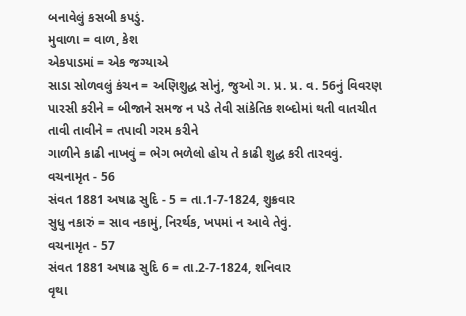બનાવેલું કસબી કપડું.
મુવાળા = વાળ, કેશ
એકપાડમાં = એક જગ્યાએ
સાડા સોળવલું કંચન = અણિશુદ્ધ સોનું, જુઓ ગ. પ્ર. પ્ર. વ. 56નું વિવરણ
પારસી કરીને = બીજાને સમજ ન પડે તેવી સાંકેતિક શબ્દોમાં થતી વાતચીત
તાવી તાવીને = તપાવી ગરમ કરીને
ગાળીને કાઢી નાખવું = ભેગ ભળેલો હોય તે કાઢી શુદ્ધ કરી તારવવું.
વચનામૃત - 56
સંવત 1881 અષાઢ સુદિ - 5 = તા.1-7-1824, શુક્રવાર
સુધુ નકારું = સાવ નકામું, નિરર્થક, ખપમાં ન આવે તેવું.
વચનામૃત - 57
સંવત 1881 અષાઢ સુદિ 6 = તા.2-7-1824, શનિવાર
વૃથા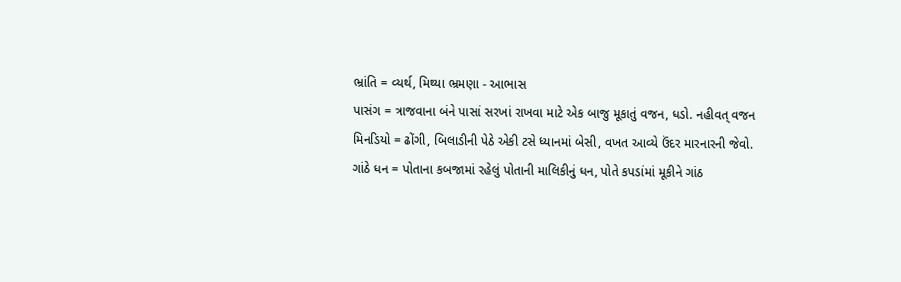ભ્રાંતિ = વ્યર્થ, મિથ્યા ભ્રમણા - આભાસ
પાસંગ = ત્રાજવાના બંને પાસાં સરખાં રાખવા માટે એક બાજુ મૂકાતું વજન, ધડો. નહીવત્ વજન
મિનડિયો = ઢોંગી, બિલાડીની પેઠે એકી ટસે ધ્યાનમાં બેસી, વખત આવ્યે ઉંદર મારનારની જેવો.
ગાંઠે ધન = પોતાના કબજામાં રહેલું પોતાની માલિકીનું ધન, પોતે કપડાંમાં મૂકીને ગાંઠ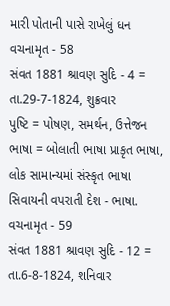મારી પોતાની પાસે રાખેલું ધન
વચનામૃત - 58
સંવત 1881 શ્રાવણ સુદિ - 4 = તા.29-7-1824, શુક્રવાર
પુષ્ટિ = પોષણ, સમર્થન, ઉત્તેજન
ભાષા = બોલાતી ભાષા પ્રાકૃત ભાષા, લોક સામાન્યમાં સંસ્કૃત ભાષા સિવાયની વપરાતી દેશ - ભાષા.
વચનામૃત - 59
સંવત 1881 શ્રાવણ સુદિ - 12 = તા.6-8-1824, શનિવાર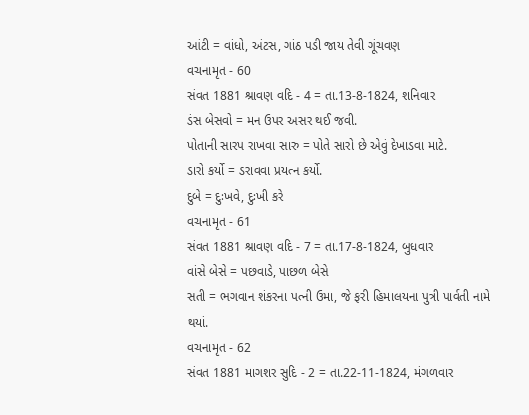આંટી = વાંધો, અંટસ, ગાંઠ પડી જાય તેવી ગૂંચવણ
વચનામૃત - 60
સંવત 1881 શ્રાવણ વદિ - 4 = તા.13-8-1824, શનિવાર
ડંસ બેસવો = મન ઉપર અસર થઈ જવી.
પોતાની સારપ રાખવા સારુ = પોતે સારો છે એવું દેખાડવા માટે.
ડારો કર્યો = ડરાવવા પ્રયત્ન કર્યો.
દુબે = દુઃખવે, દુઃખી કરે
વચનામૃત - 61
સંવત 1881 શ્રાવણ વદિ - 7 = તા.17-8-1824, બુધવાર
વાંસે બેસે = પછવાડે, પાછળ બેસે
સતી = ભગવાન શંકરના પત્ની ઉમા, જે ફરી હિમાલયના પુત્રી પાર્વતી નામે થયાં.
વચનામૃત - 62
સંવત 1881 માગશર સુદિ - 2 = તા.22-11-1824, મંગળવાર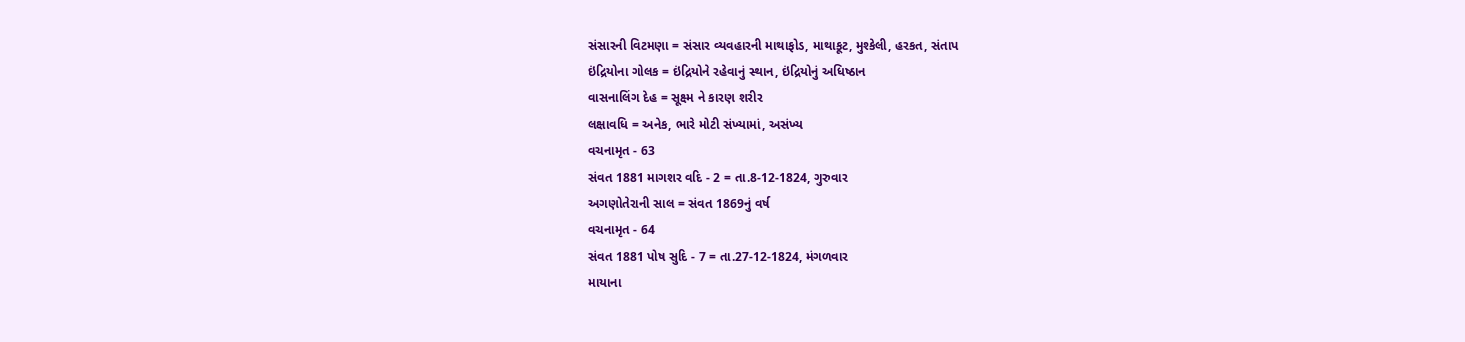સંસારની વિટમણા = સંસાર વ્યવહારની માથાફોડ, માથાકૂટ, મુશ્કેલી, હરકત, સંતાપ
ઇંદ્રિયોના ગોલક = ઇંદ્રિયોને રહેવાનું સ્થાન, ઇંદ્રિયોનું અધિષ્ઠાન
વાસનાલિંગ દેહ = સૂક્ષ્મ ને કારણ શરીર
લક્ષાવધિ = અનેક, ભારે મોટી સંખ્યામાં, અસંખ્ય
વચનામૃત - 63
સંવત 1881 માગશર વદિ - 2 = તા.8-12-1824, ગુરુવાર
અગણોતેરાની સાલ = સંવત 1869નું વર્ષ
વચનામૃત - 64
સંવત 1881 પોષ સુદિ - 7 = તા.27-12-1824, મંગળવાર
માયાના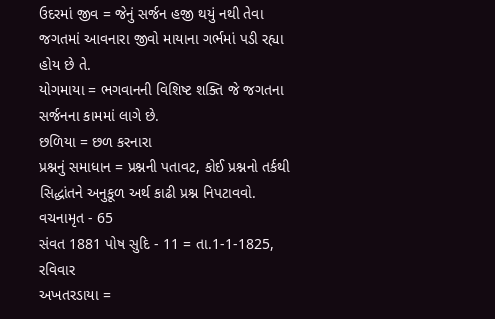ઉદરમાં જીવ = જેનું સર્જન હજી થયું નથી તેવા જગતમાં આવનારા જીવો માયાના ગર્ભમાં પડી રહ્યા હોય છે તે.
યોગમાયા = ભગવાનની વિશિષ્ટ શક્તિ જે જગતના સર્જનના કામમાં લાગે છે.
છળિયા = છળ કરનારા
પ્રશ્નનું સમાધાન = પ્રશ્નની પતાવટ, કોઈ પ્રશ્નનો તર્કથી સિદ્ધાંતને અનુકૂળ અર્થ કાઢી પ્રશ્ન નિપટાવવો.
વચનામૃત - 65
સંવત 1881 પોષ સુદિ - 11 = તા.1-1-1825, રવિવાર
અખતરડાયા =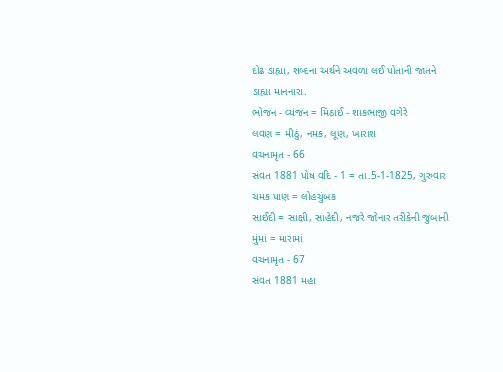દોઢ ડાહ્યા, શબ્દના અર્થને અવળા લઈ પોતાની જાતને ડાહ્યા માનનારા.
ભોજન - વ્યંજન = મિઠાઈ - શાકભાજી વગેરે
લવણ = મીઠું, નમક, લૂણ, ખારાશ
વચનામૃત - 66
સંવત 1881 પોષ વદિ - 1 = તા.5-1-1825, ગુરુવાર
ચમક પાણ = લોહચુંબક
સાઈદી = સાક્ષી, સાહેદી, નજરે જોનાર તરીકેની જુબાની
મુંમાં = મારામાં
વચનામૃત - 67
સંવત 1881 મહા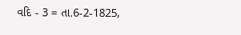વદિ - 3 = તા.6-2-1825,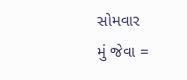સોમવાર
મું જેવા =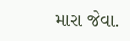મારા જેવા.